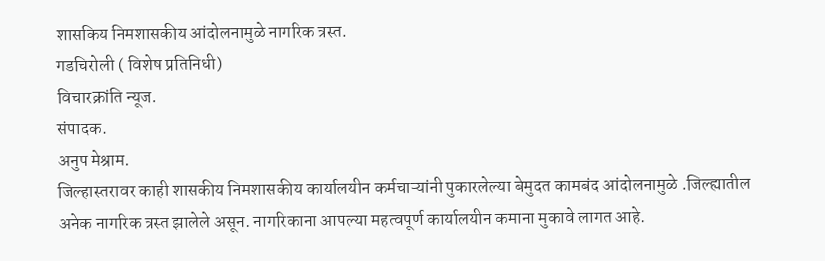शासकिय निमशासकीय आंदोलनामुळे नागरिक त्रस्त.
गडचिरोली ( विशेष प्रतिनिधी)
विचारक्रांति न्यूज.
संपादक.
अनुप मेश्राम.
जिल्हास्तरावर काही शासकीय निमशासकीय कार्यालयीन कर्मचाऱ्यांनी पुकारलेल्या बेमुदत कामबंद आंदोलनामुळे .जिल्ह्यातील अनेक नागरिक त्रस्त झालेले असून. नागरिकाना आपल्या महत्वपूर्ण कार्यालयीन कमाना मुकावे लागत आहे.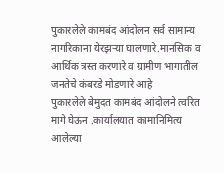पुकारलेले कामबंद आंदोलन सर्व सामान्य नागरिकाना येरझऱ्या घालणारे.मानसिक व आर्थिक त्रस्त करणारे व ग्रामीण भागातील जनतेचे कंबरडे मोडणारे आहे
पुकारलेले बेमुदत कामबंद आंदोलने त्वरित मागे घेऊन .कार्यालयात कामानिमित्य आलेल्या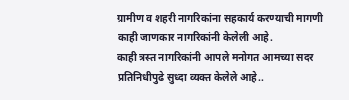ग्रामीण व शहरी नागरिकांना सहकार्य करण्याची मागणी काही जाणकार नागरिकांनी केलेली आहे.
काही त्रस्त नागरिकांनी आपले मनोगत आमच्या सदर प्रतिनिधीपुढे सुध्दा व्यक्त केलेले आहे..